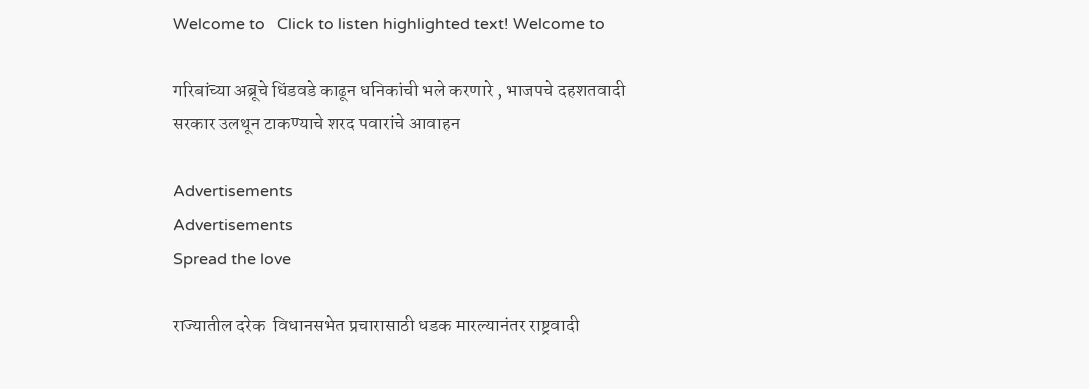Welcome to   Click to listen highlighted text! Welcome to

गरिबांच्या अब्रूचे धिंडवडे काढून धनिकांची भले करणारे , भाजपचे दहशतवादी सरकार उलथून टाकण्याचे शरद पवारांचे आवाहन

Advertisements
Advertisements
Spread the love

राज्यातील दरेक  विधानसभेत प्रचारासाठी धडक मारल्यानंतर राष्ट्रवादी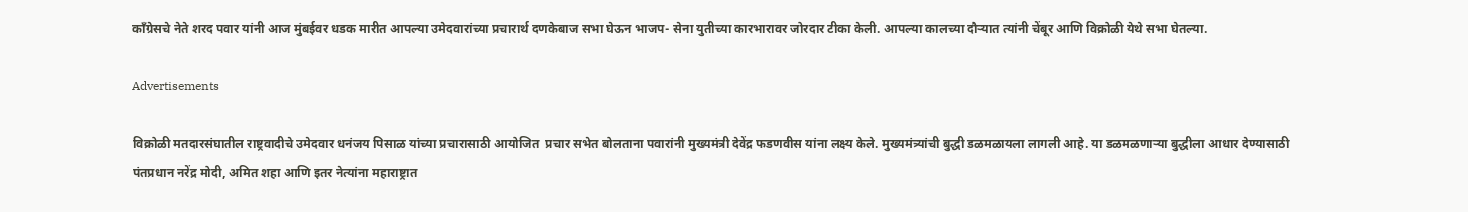काँग्रेसचे नेते शरद पवार यांनी आज मुंबईवर धडक मारीत आपल्या उमेदवारांच्या प्रचारार्थ दणकेबाज सभा घेऊन भाजप- सेना युतीच्या कारभारावर जोरदार टीका केली. आपल्या कालच्या दौऱ्यात त्यांनी चेंबूर आणि विक्रोळी येथे सभा घेतल्या.

Advertisements

विक्रोळी मतदारसंघातील राष्ट्रवादीचे उमेदवार धनंजय पिसाळ यांच्या प्रचारासाठी आयोजित  प्रचार सभेत बोलताना पवारांनी मुख्यमंत्री देवेंद्र फडणवीस यांना लक्ष्य केले. मुख्यमंत्र्यांची बुद्धी डळमळायला लागली आहे. या डळमळणाऱ्या बुद्धीला आधार देण्यासाठी पंतप्रधान नरेंद्र मोदी, अमित शहा आणि इतर नेत्यांना महाराष्ट्रात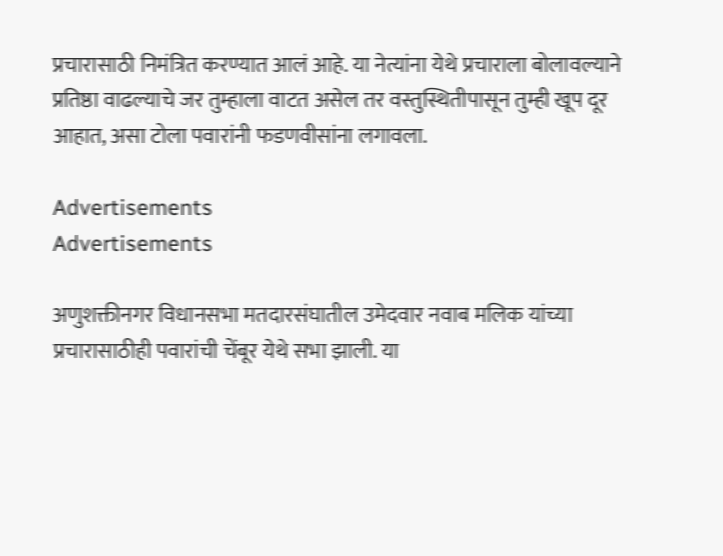प्रचारासाठी निमंत्रित करण्यात आलं आहे. या नेत्यांना येथे प्रचाराला बोलावल्याने प्रतिष्ठा वाढल्याचे जर तुम्हाला वाटत असेल तर वस्तुस्थितीपासून तुम्ही खूप दूर आहात, असा टोला पवारांनी फडणवीसांना लगावला.

Advertisements
Advertisements

अणुशक्तीनगर विधानसभा मतदारसंघातील उमेदवार नवाब मलिक यांच्या प्रचारासाठीही पवारांची चेंबूर येथे सभा झाली. या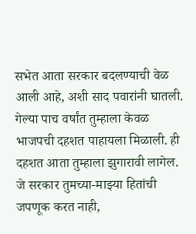सभेत आता सरकार बदलण्याची वेळ आली आहे, अशी साद पवारांनी घातली. गेल्या पाच वर्षांत तुम्हाला केवळ भाजपची दहशत पाहायला मिळाली. ही दहशत आता तुम्हाला झुगारावी लागेल. जे सरकार तुमच्या-माझ्या हितांची जपणूक करत नाही,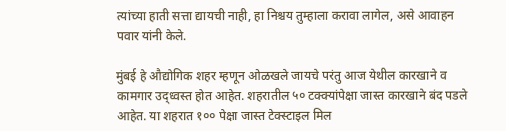त्यांच्या हाती सत्ता द्यायची नाही, हा निश्चय तुम्हाला करावा लागेल, असे आवाहन पवार यांनी केले.

मुंबई हे औद्योगिक शहर म्हणून ओळखले जायचे परंतु आज येथील कारखाने व कामगार उद्ध्वस्त होत आहेत. शहरातील ५० टक्क्यांपेक्षा जास्त कारखाने बंद पडले आहेत. या शहरात १०० पेक्षा जास्त टेक्स्टाइल मिल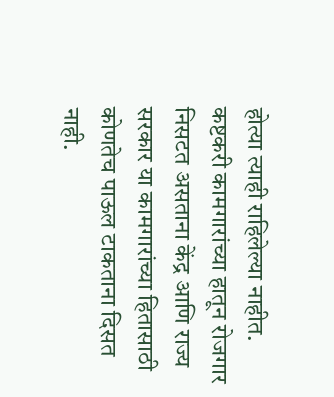होत्या त्याही राहिलेल्या नाहीत. कष्टकरी कामगारांच्या हातून रोजगार निसटत असताना केंद्र आणि राज्य सरकार या कामगारांच्या हितासाठी कोणतेच पाऊल टाकताना दिसत नाही.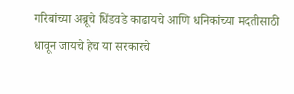गरिबांच्या अब्रूचे धिंडवडे काढायचे आणि धनिकांच्या मदतीसाठी धावून जायचे हेच या सरकारचे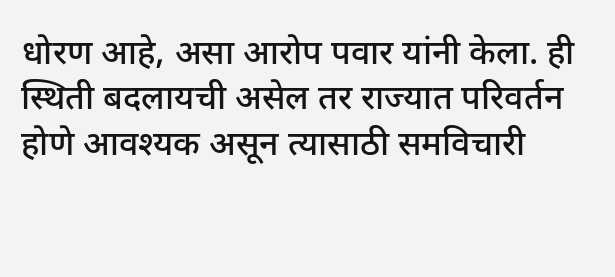धोरण आहे, असा आरोप पवार यांनी केला. ही स्थिती बदलायची असेल तर राज्यात परिवर्तन होणे आवश्यक असून त्यासाठी समविचारी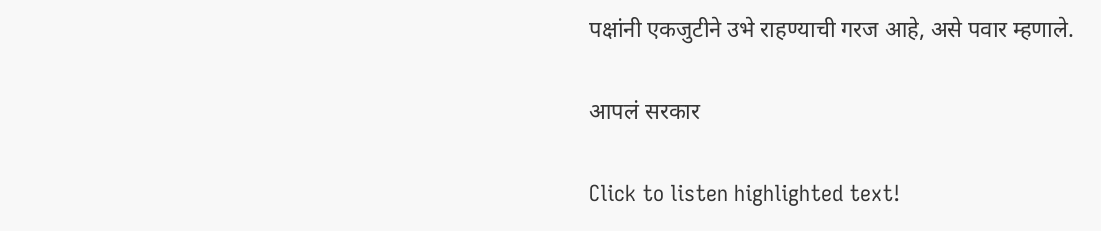पक्षांनी एकजुटीने उभे राहण्याची गरज आहे, असे पवार म्हणाले.

आपलं सरकार

Click to listen highlighted text!